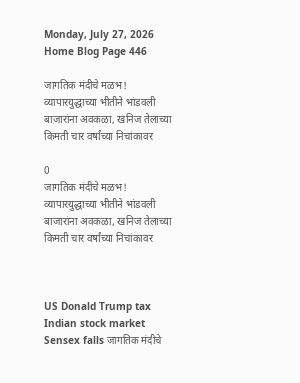Monday, July 27, 2026
Home Blog Page 446

जागतिक मंदीचे मळभ! व्यापारयुद्धाच्या भीतीने भांडवली बाजारांना अवकळा, खनिज तेलाच्या किमती चार वर्षांच्या निचांकावर

0
जागतिक मंदीचे मळभ! व्यापारयुद्धाच्या भीतीने भांडवली बाजारांना अवकळा, खनिज तेलाच्या किमती चार वर्षांच्या निचांकावर



US Donald Trump tax Indian stock market Sensex falls जागतिक मंदीचे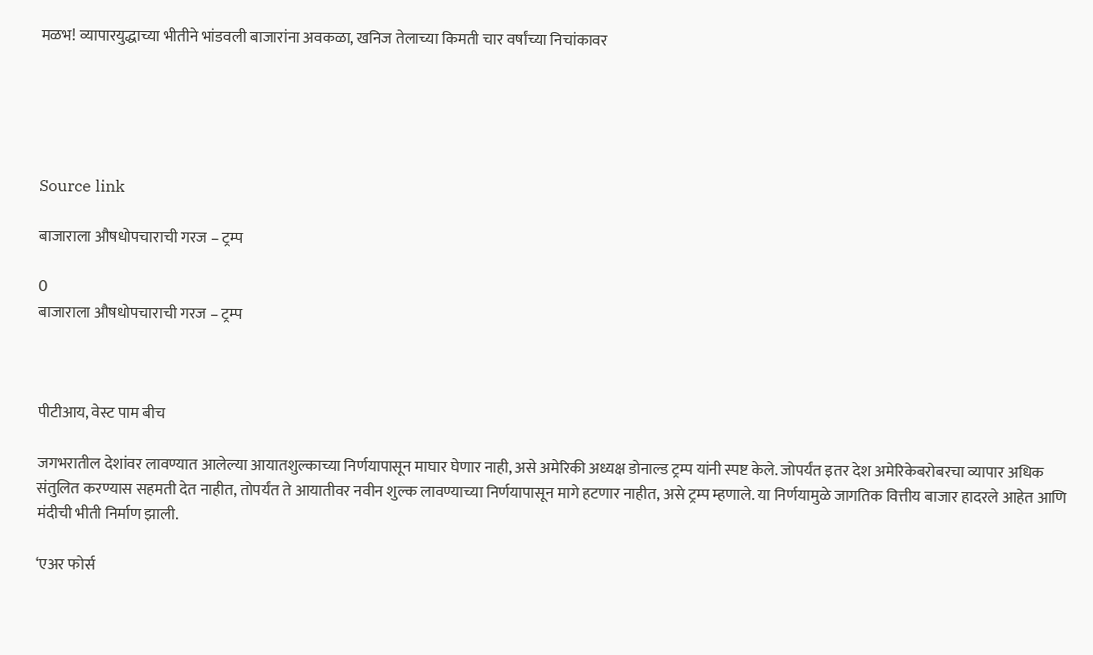मळभ! व्यापारयुद्धाच्या भीतीने भांडवली बाजारांना अवकळा, खनिज तेलाच्या किमती चार वर्षांच्या निचांकावर





Source link

बाजाराला औषधोपचाराची गरज – ट्रम्प

0
बाजाराला औषधोपचाराची गरज – ट्रम्प



पीटीआय, वेस्ट पाम बीच

जगभरातील देशांवर लावण्यात आलेल्या आयातशुल्काच्या निर्णयापासून माघार घेणार नाही, असे अमेरिकी अध्यक्ष डोनाल्ड ट्रम्प यांनी स्पष्ट केले. जोपर्यंत इतर देश अमेरिकेबरोबरचा व्यापार अधिक संतुलित करण्यास सहमती देत नाहीत, तोपर्यंत ते आयातीवर नवीन शुल्क लावण्याच्या निर्णयापासून मागे हटणार नाहीत, असे ट्रम्प म्हणाले. या निर्णयामुळे जागतिक वित्तीय बाजार हादरले आहेत आणि मंदीची भीती निर्माण झाली.

‘एअर फोर्स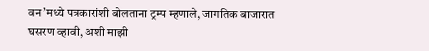वन’मध्ये पत्रकारांशी बोलताना ट्रम्प म्हणाले, जागतिक बाजारात घसरण व्हावी, अशी माझी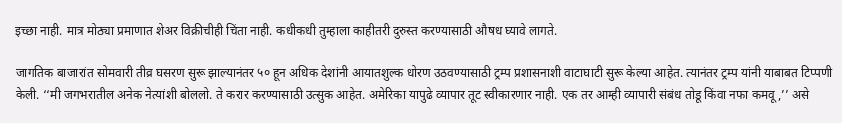इच्छा नाही. मात्र मोठ्या प्रमाणात शेअर विक्रीचीही चिंता नाही. कधीकधी तुम्हाला काहीतरी दुरुस्त करण्यासाठी औषध घ्यावे लागते.

जागतिक बाजारांत सोमवारी तीव्र घसरण सुरू झाल्यानंतर ५० हून अधिक देशांनी आयातशुल्क धोरण उठवण्यासाठी ट्रम्प प्रशासनाशी वाटाघाटी सुरू केल्या आहेत. त्यानंतर ट्रम्प यांनी याबाबत टिप्पणी केली. ‘‘मी जगभरातील अनेक नेत्यांशी बोललो. ते करार करण्यासाठी उत्सुक आहेत. अमेरिका यापुढे व्यापार तूट स्वीकारणार नाही. एक तर आम्ही व्यापारी संबंध तोडू किंवा नफा कमवू,’’ असे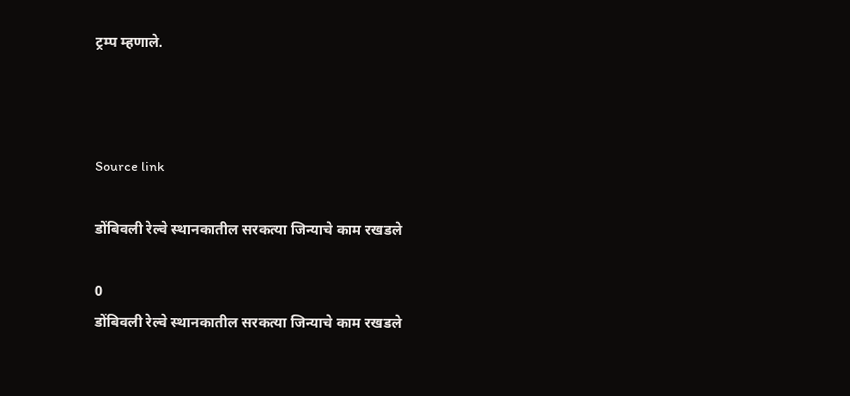ट्रम्प म्हणाले.



Source link

डोंबिवली रेल्वे स्थानकातील सरकत्या जिन्याचे काम रखडले

0
डोंबिवली रेल्वे स्थानकातील सरकत्या जिन्याचे काम रखडले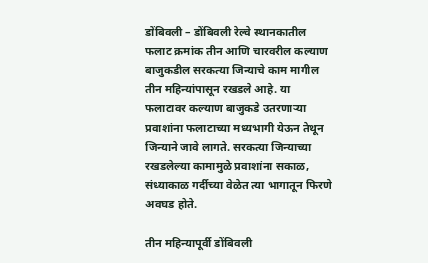डोंबिवली – डोंबिवली रेल्वे स्थानकातील फलाट क्रमांक तीन आणि चारवरील कल्याण बाजुकडील सरकत्या जिन्याचे काम मागील तीन महिन्यांपासून रखडले आहे. या फलाटावर कल्याण बाजुकडे उतरणाऱ्या प्रवाशांना फलाटाच्या मध्यभागी येऊन तेथून जिन्याने जावे लागते. सरकत्या जिन्याच्या रखडलेल्या कामामुळे प्रवाशांना सकाळ, संध्याकाळ गर्दीच्या वेळेत त्या भागातून फिरणे अवघड होते.

तीन महिन्यापूर्वी डोंबिवली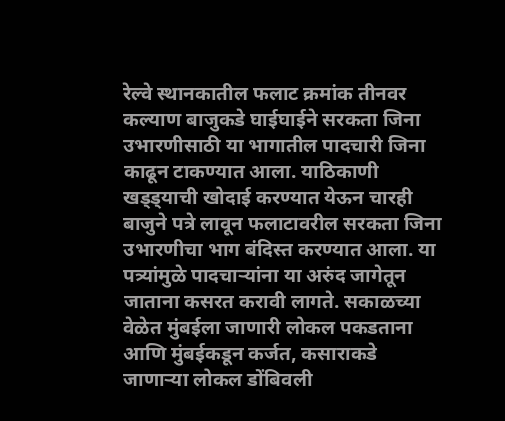रेल्वे स्थानकातील फलाट क्रमांक तीनवर कल्याण बाजुकडे घाईघाईने सरकता जिना उभारणीसाठी या भागातील पादचारी जिना काढून टाकण्यात आला. याठिकाणी खड्ड्याची खोदाई करण्यात येऊन चारही बाजुने पत्रे लावून फलाटावरील सरकता जिना उभारणीचा भाग बंदिस्त करण्यात आला. या पत्र्यांमुळे पादचाऱ्यांना या अरुंद जागेतून जाताना कसरत करावी लागते. सकाळच्या वेळेत मुंबईला जाणारी लोकल पकडताना आणि मुंबईकडून कर्जत, कसाराकडे जाणाऱ्या लोकल डोंबिवली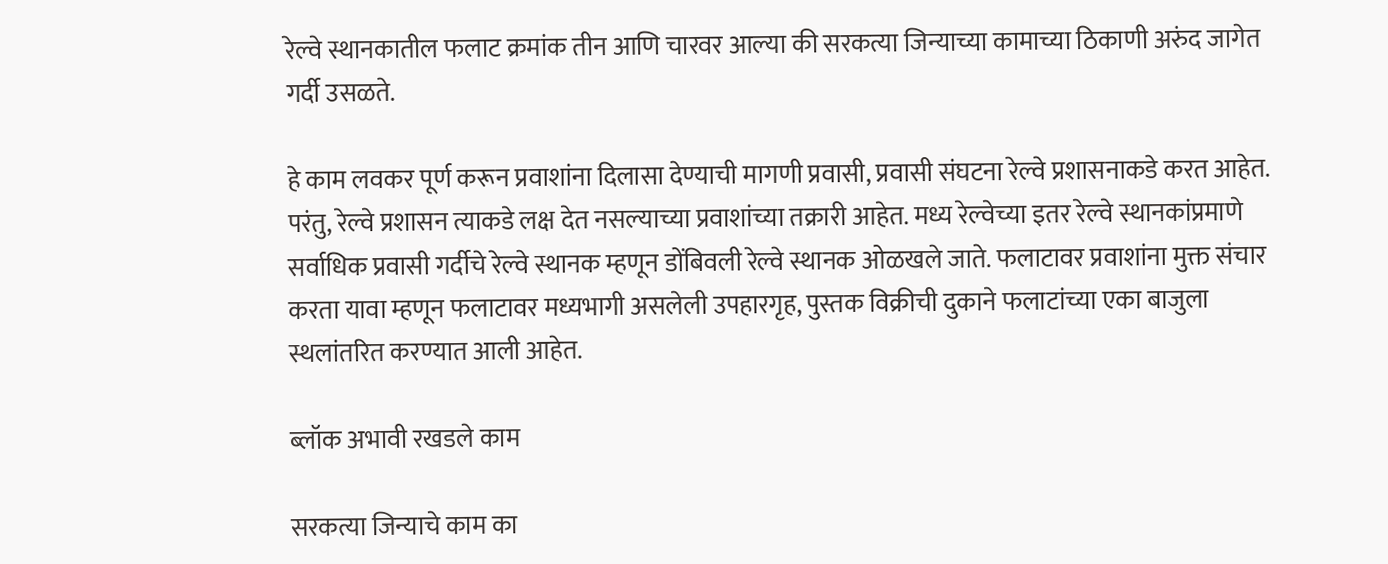रेल्वे स्थानकातील फलाट क्रमांक तीन आणि चारवर आल्या की सरकत्या जिन्याच्या कामाच्या ठिकाणी अरुंद जागेत गर्दी उसळते.

हे काम लवकर पूर्ण करून प्रवाशांना दिलासा देण्याची मागणी प्रवासी, प्रवासी संघटना रेल्वे प्रशासनाकडे करत आहेत. परंतु, रेल्वे प्रशासन त्याकडे लक्ष देत नसल्याच्या प्रवाशांच्या तक्रारी आहेत. मध्य रेल्वेच्या इतर रेल्वे स्थानकांप्रमाणे सर्वाधिक प्रवासी गर्दीचे रेल्वे स्थानक म्हणून डोंबिवली रेल्वे स्थानक ओळखले जाते. फलाटावर प्रवाशांना मुक्त संचार करता यावा म्हणून फलाटावर मध्यभागी असलेली उपहारगृह, पुस्तक विक्रीची दुकाने फलाटांच्या एका बाजुला स्थलांतरित करण्यात आली आहेत.

ब्लॉक अभावी रखडले काम

सरकत्या जिन्याचे काम का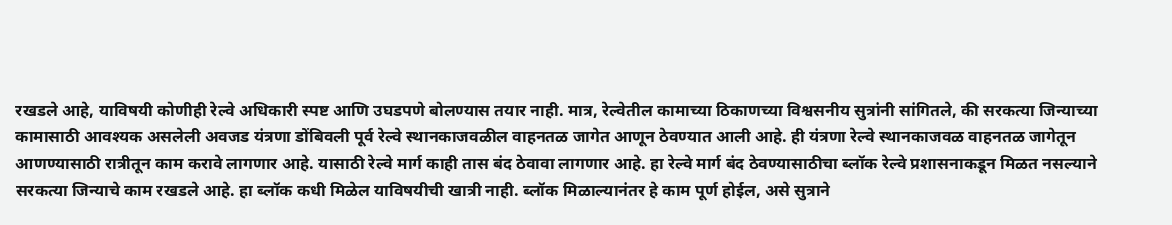रखडले आहे, याविषयी कोणीही रेल्वे अधिकारी स्पष्ट आणि उघडपणे बोलण्यास तयार नाही. मात्र, रेल्वेतील कामाच्या ठिकाणच्या विश्वसनीय सुत्रांनी सांगितले, की सरकत्या जिन्याच्या कामासाठी आवश्यक असलेली अवजड यंत्रणा डोंबिवली पूर्व रेल्वे स्थानकाजवळील वाहनतळ जागेत आणून ठेवण्यात आली आहे. ही यंत्रणा रेल्वे स्थानकाजवळ वाहनतळ जागेतून आणण्यासाठी रात्रीतून काम करावे लागणार आहे. यासाठी रेल्वे मार्ग काही तास बंद ठेवावा लागणार आहे. हा रेल्वे मार्ग बंद ठेवण्यासाठीचा ब्लॉक रेल्वे प्रशासनाकडून मिळत नसल्याने सरकत्या जिन्याचे काम रखडले आहे. हा ब्लॉक कधी मिळेल याविषयीची खात्री नाही. ब्लॉक मिळाल्यानंतर हे काम पूर्ण होईल, असे सुत्राने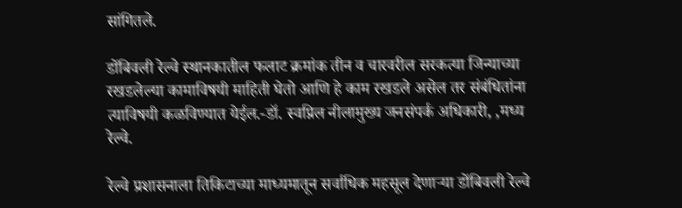सांगितले.

डोंबिवली रेल्वे स्थानकातील फलाट क्रमांक तीन व चारवरील सरकत्या जिन्याच्या रखडलेल्या कामाविषयी माहिती घेतो आणि हे काम रखडले असेल तर संबंधितांना त्याविषयी कळविण्यात येईल.-डॉ. स्वप्निल नीलामुख्य जनसंपर्क अधिकारी, ,मध्य रेल्वे.

रेल्वे प्रशासनाला तिकिटाच्या माध्यमातून सर्वाधिक महसूल देणाऱ्या डोंबिवली रेल्वे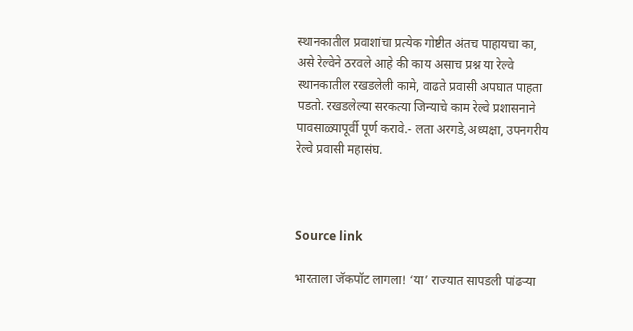स्थानकातील प्रवाशांचा प्रत्येक गोष्टीत अंतच पाहायचा का, असे रेल्वेने ठरवले आहे की काय असाच प्रश्न या रेल्वे स्थानकातील रखडलेली कामे, वाढते प्रवासी अपघात पाहता पडतो. रखडलेल्या सरकत्या जिन्याचे काम रेल्वे प्रशासनाने पावसाळ्यापूर्वी पूर्ण करावे.- लता अरगडे,अध्यक्षा, उपनगरीय रेल्वे प्रवासी महासंघ.



Source link

भारताला जॅकपॉट लागला! ‘या’ राज्यात सापडली पांढऱ्या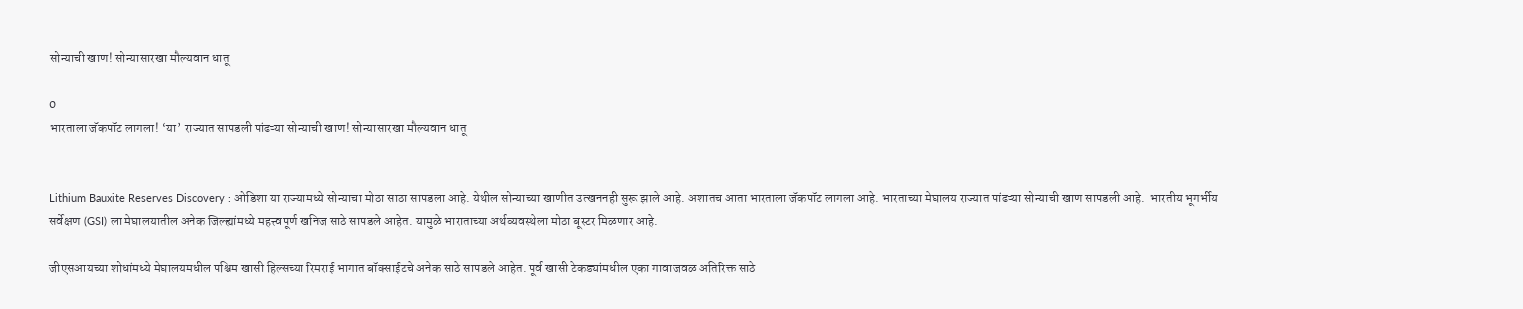सोन्याची खाण! सोन्यासारखा मौल्यवान धातू

0
भारताला जॅकपॉट लागला! ‘या’ राज्यात सापडली पांढऱ्या सोन्याची खाण! सोन्यासारखा मौल्यवान धातू


Lithium Bauxite Reserves Discovery : ओडिशा या राज्यामध्ये सोन्याचा मोठा साठा सापडला आहे. येथील सोन्याच्या खाणीत उत्खननही सुरू झाले आहे. अशातच आता भारताला जॅकपॉट लागला आहे. भारताच्या मेघालय राज्यात पांढऱ्या सोन्याची खाण सापडली आहे.  भारतीय भूगर्भीय सर्वेक्षण (GSI) ला मेघालयातील अनेक जिल्ह्यांमध्ये महत्त्वपूर्ण खनिज साठे सापडले आहेत. यामुळे भाराताच्या अर्थव्यवस्थेला मोठा बूस्टर मिळणार आहे.

जीएसआयच्या शोधांमध्ये मेघालयमधील पश्चिम खासी हिल्सच्या रिमराई भागात बॉक्साईटचे अनेक साठे सापडले आहेत. पूर्व खासी टेकड्यांमधील एका गावाजवळ अतिरिक्त साठे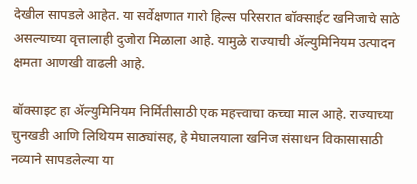देखील सापडले आहेत. या सर्वेक्षणात गारो हिल्स परिसरात बॉक्साईट खनिजाचे साठे असल्याच्या वृत्तालाही दुजोरा मिळाला आहे. यामुळे राज्याची ॲल्युमिनियम उत्पादन क्षमता आणखी वाढली आहे.

बॉक्साइट हा ॲल्युमिनियम निर्मितीसाठी एक महत्त्वाचा कच्चा माल आहे. राज्याच्या चुनखडी आणि लिथियम साठ्यांसह, हे मेघालयाला खनिज संसाधन विकासासाठी नव्याने सापडलेल्या या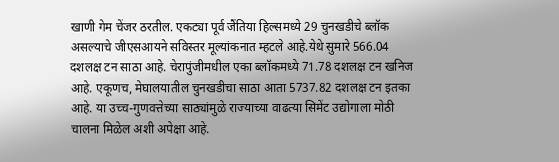खाणी गेम चेंजर ठरतील. एकट्या पूर्व जैंतिया हिल्समध्ये 29 चुनखडीचे ब्लॉक असल्याचे जीएसआयने सविस्तर मूल्यांकनात म्हटले आहे.येथे सुमारे 566.04 दशलक्ष टन साठा आहे. चेरापुंजीमधील एका ब्लॉकमध्ये 71.78 दशलक्ष टन खनिज आहे. एकूणच, मेघालयातील चुनखडीचा साठा आता 5737.82 दशलक्ष टन इतका आहे. या उच्च-गुणवत्तेच्या साठ्यांमुळे राज्याच्या वाढत्या सिमेंट उद्योगाला मोठी चालना मिळेल अशी अपेक्षा आहे.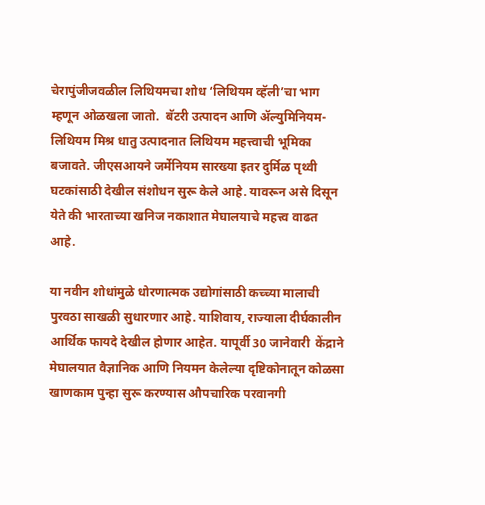चेरापुंजीजवळील लिथियमचा शोध ‘लिथियम व्हॅली’चा भाग म्हणून ओळखला जातो.  बॅटरी उत्पादन आणि ॲल्युमिनियम-लिथियम मिश्र धातु उत्पादनात लिथियम महत्त्वाची भूमिका बजावते. जीएसआयने जर्मेनियम सारख्या इतर दुर्मिळ पृथ्वी घटकांसाठी देखील संशोधन सुरू केले आहे. यावरून असे दिसून येते की भारताच्या खनिज नकाशात मेघालयाचे महत्त्व वाढत आहे.

या नवीन शोधांमुळे धोरणात्मक उद्योगांसाठी कच्च्या मालाची पुरवठा साखळी सुधारणार आहे. याशिवाय, राज्याला दीर्घकालीन आर्थिक फायदे देखील होणार आहेत. यापूर्वी 30 जानेवारी  केंद्राने मेघालयात वैज्ञानिक आणि नियमन केलेल्या दृष्टिकोनातून कोळसा खाणकाम पुन्हा सुरू करण्यास औपचारिक परवानगी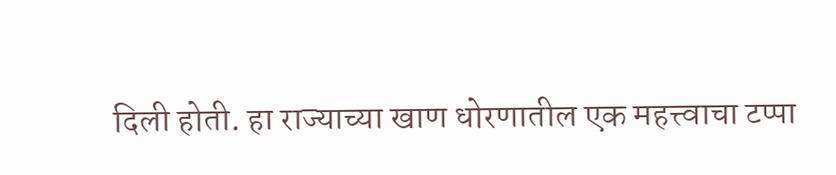दिली होती. हा राज्याच्या खाण धोरणातील एक महत्त्वाचा टप्पा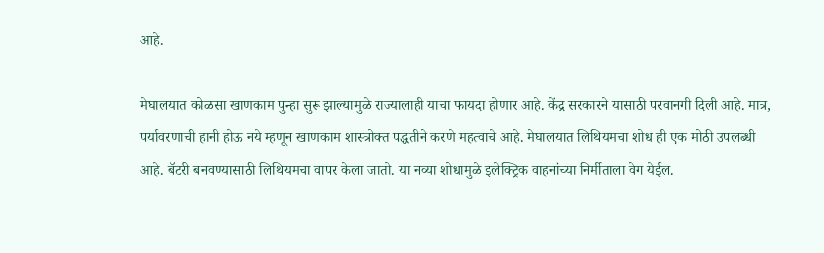आहे.

मेघालयात कोळसा खाणकाम पुन्हा सुरू झाल्यामुळे राज्यालाही याचा फायदा होणार आहे. केंद्र सरकारने यासाठी परवानगी दिली आहे. मात्र, पर्यावरणाची हानी होऊ नये म्हणून खाणकाम शास्त्रोक्त पद्धतीने करणे महत्वाचे आहे. मेघालयात लिथियमचा शोध ही एक मोठी उपलब्धी आहे. बॅटरी बनवण्यासाठी लिथियमचा वापर केला जातो. या नव्या शोधामुळे इलेक्ट्रिक वाहनांच्या निर्मीताला वेग येईल.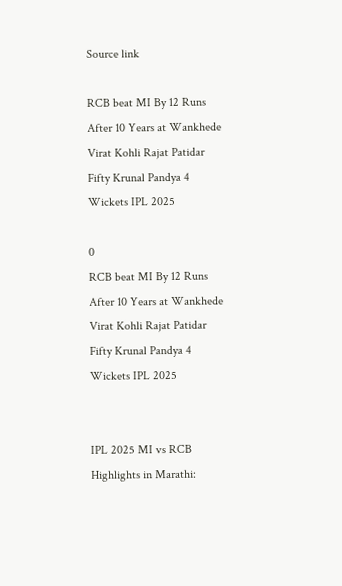Source link

RCB beat MI By 12 Runs After 10 Years at Wankhede Virat Kohli Rajat Patidar Fifty Krunal Pandya 4 Wickets IPL 2025

0
RCB beat MI By 12 Runs After 10 Years at Wankhede Virat Kohli Rajat Patidar Fifty Krunal Pandya 4 Wickets IPL 2025


IPL 2025 MI vs RCB Highlights in Marathi: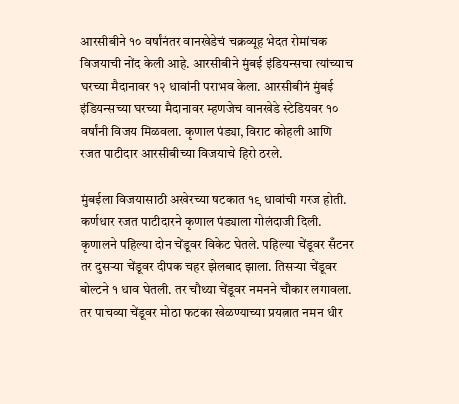आरसीबीने १० वर्षांनंतर वानखेडेचं चक्रव्यूह भेदत रोमांचक विजयाची नोंद केली आहे. आरसीबीने मुंबई इंडियन्सचा त्यांच्याच घरच्या मैदानावर १२ धावांनी पराभव केला. आरसीबीनं मुंबई इंडियन्सच्या घरच्या मैदानावर म्हणजेच वानखेडे स्टेडियवर १० वर्षांनी विजय मिळवला. कृणाल पंड्या, विराट कोहली आणि रजत पाटीदार आरसीबीच्या विजयाचे हिरो ठरले.

मुंबईला विजयासाठी अखेरच्या षटकात १९ धावांची गरज होती. कर्णधार रजत पाटीदारने कृणाल पंड्याला गोलंदाजी दिली. कृणालने पहिल्या दोन चेंडूवर विकेट घेतले. पहिल्या चेंडूवर सँटनर तर दुसऱ्या चेंडूवर दीपक चहर झेलबाद झाला. तिसऱ्या चेंडूवर बोल्टने १ धाव घेतली. तर चौथ्या चेंडूवर नमनने चौकार लगावला. तर पाचव्या चेंडूवर मोठा फटका खेळण्याच्या प्रयत्नात नमन धीर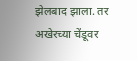झेलबाद झाला. तर अखेरच्या चेंडूवर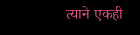त्याने एकही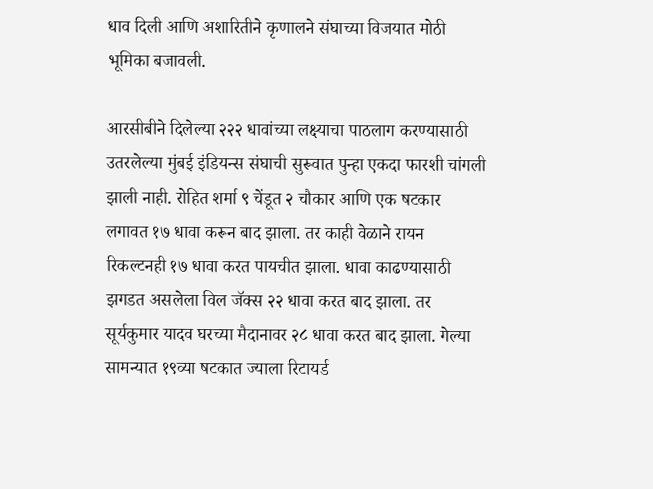धाव दिली आणि अशारितीने कृणालने संघाच्या विजयात मोठी भूमिका बजावली.

आरसीबीने दिलेल्या २२२ धावांच्या लक्ष्याचा पाठलाग करण्यासाठी उतरलेल्या मुंबई इंडियन्स संघाची सुरूवात पुन्हा एकदा फारशी चांगली झाली नाही. रोहित शर्मा ९ चेंडूत २ चौकार आणि एक षटकार लगावत १७ धावा करून बाद झाला. तर काही वेळाने रायन रिकल्टनही १७ धावा करत पायचीत झाला. धावा काढण्यासाठी झगडत असलेला विल जॅक्स २२ धावा करत बाद झाला. तर सूर्यकुमार यादव घरच्या मैदानावर २८ धावा करत बाद झाला. गेल्या सामन्यात १९व्या षटकात ज्याला रिटायर्ड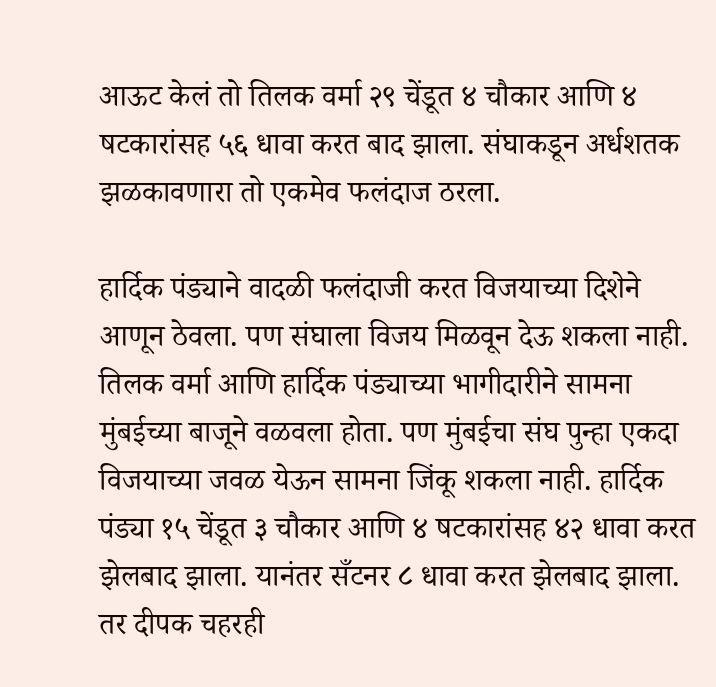आऊट केलं तो तिलक वर्मा २९ चेंडूत ४ चौकार आणि ४ षटकारांसह ५६ धावा करत बाद झाला. संघाकडून अर्धशतक झळकावणारा तो एकमेव फलंदाज ठरला.

हार्दिक पंड्याने वादळी फलंदाजी करत विजयाच्या दिशेने आणून ठेवला. पण संघाला विजय मिळवून देऊ शकला नाही. तिलक वर्मा आणि हार्दिक पंड्याच्या भागीदारीने सामना मुंबईच्या बाजूने वळवला होता. पण मुंबईचा संघ पुन्हा एकदा विजयाच्या जवळ येऊन सामना जिंकू शकला नाही. हार्दिक पंड्या १५ चेंडूत ३ चौकार आणि ४ षटकारांसह ४२ धावा करत झेलबाद झाला. यानंतर सँटनर ८ धावा करत झेलबाद झाला. तर दीपक चहरही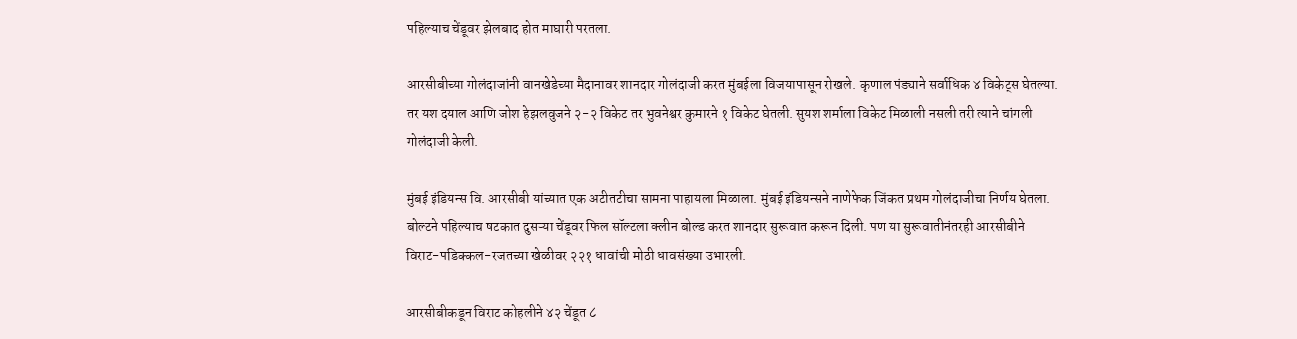पहिल्याच चेंडूवर झेलबाद होत माघारी परतला.

आरसीबीच्या गोलंदाजांनी वानखेडेच्या मैदानावर शानदार गोलंदाजी करत मुंबईला विजयापासून रोखले. कृणाल पंड्याने सर्वाधिक ४ विकेट्स घेतल्या. तर यश दयाल आणि जोश हेझलवुजने २-२ विकेट तर भुवनेश्वर कुमारने १ विकेट घेतली. सुयश शर्माला विकेट मिळाली नसली तरी त्याने चांगली गोलंदाजी केली.

मुंबई इंडियन्स वि. आरसीबी यांच्यात एक अटीतटीचा सामना पाहायला मिळाला. मुंबई इंडियन्सने नाणेफेक जिंकत प्रथम गोलंदाजीचा निर्णय घेतला. बोल्टने पहिल्याच षटकात दुसऱ्या चेंडूवर फिल सॉल्टला क्लीन बोल्ड करत शानदार सुरूवात करून दिली. पण या सुरूवातीनंतरही आरसीबीने विराट-पडिक्कल-रजतच्या खेळीवर २२१ धावांची मोठी धावसंख्या उभारली.

आरसीबीकडून विराट कोहलीने ४२ चेंडूत ८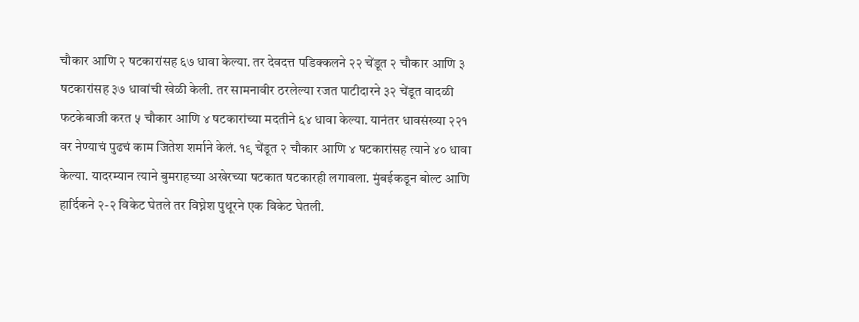चौकार आणि २ षटकारांसह ६७ धावा केल्या. तर देवदत्त पडिक्कलने २२ चेंडूत २ चौकार आणि ३ षटकारांसह ३७ धावांची खेळी केली. तर सामनावीर ठरलेल्या रजत पाटीदारने ३२ चेंडूत वादळी फटकेबाजी करत ५ चौकार आणि ४ षटकारांच्या मदतीने ६४ धावा केल्या. यानंतर धावसंख्या २२१ वर नेण्याचं पुढचं काम जितेश शर्माने केलं. १९ चेंडूत २ चौकार आणि ४ षटकारांसह त्याने ४० धावा केल्या. यादरम्यान त्याने बुमराहच्या अखेरच्या षटकात षटकारही लगावला. मुंबईकडून बोल्ट आणि हार्दिकने २-२ विकेट घेतले तर विघ्नेश पुथूरने एक विकेट घेतली.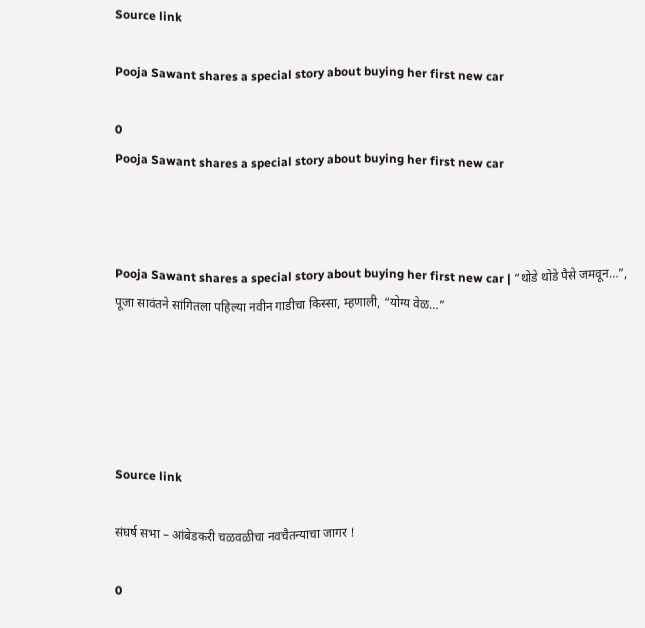Source link

Pooja Sawant shares a special story about buying her first new car

0
Pooja Sawant shares a special story about buying her first new car



Pooja Sawant shares a special story about buying her first new car | “थोडे थोडे पैसे जमवून…”, पूजा सावंतने सांगितला पहिल्या नवीन गाडीचा किस्सा, म्हणाली, “योग्य वेळ…”





Source link

संघर्ष सभा – आंबेडकरी चळवळीचा नवचैतन्याचा जागर !

0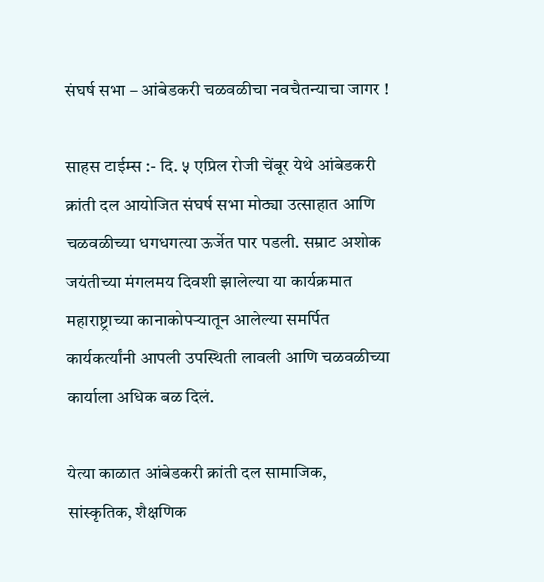संघर्ष सभा – आंबेडकरी चळवळीचा नवचैतन्याचा जागर !

साहस टाईम्स :- दि. ५ एप्रिल रोजी चेंबूर येथे आंबेडकरी क्रांती दल आयोजित संघर्ष सभा मोठ्या उत्साहात आणि चळवळीच्या धगधगत्या ऊर्जेत पार पडली. सम्राट अशोक जयंतीच्या मंगलमय दिवशी झालेल्या या कार्यक्रमात महाराष्ट्राच्या कानाकोपऱ्यातून आलेल्या समर्पित कार्यकर्त्यांनी आपली उपस्थिती लावली आणि चळवळीच्या कार्याला अधिक बळ दिलं.

येत्या काळात आंबेडकरी क्रांती दल सामाजिक, सांस्कृतिक, शैक्षणिक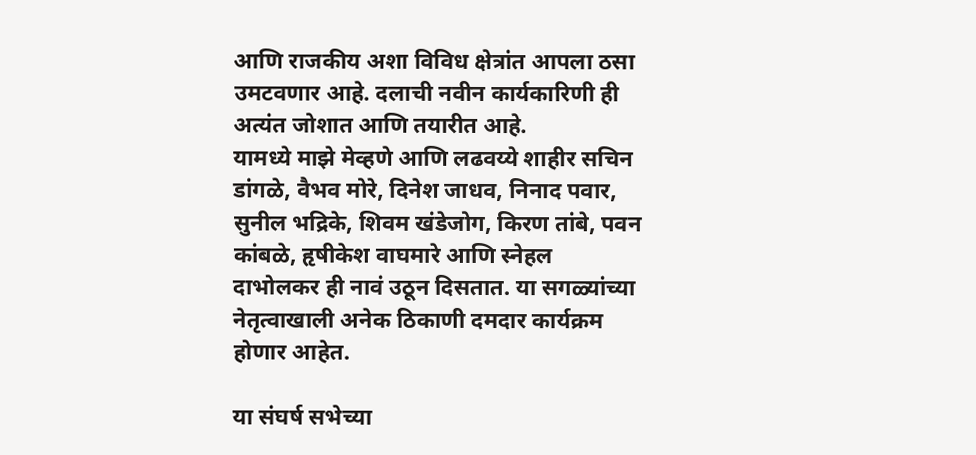आणि राजकीय अशा विविध क्षेत्रांत आपला ठसा उमटवणार आहे. दलाची नवीन कार्यकारिणी ही अत्यंत जोशात आणि तयारीत आहे.
यामध्ये माझे मेव्हणे आणि लढवय्ये शाहीर सचिन डांगळे, वैभव मोरे, दिनेश जाधव, निनाद पवार, सुनील भद्रिके, शिवम खंडेजोग, किरण तांबे, पवन कांबळे, हृषीकेश वाघमारे आणि स्नेहल दाभोलकर ही नावं उठून दिसतात. या सगळ्यांच्या नेतृत्वाखाली अनेक ठिकाणी दमदार कार्यक्रम होणार आहेत.

या संघर्ष सभेच्या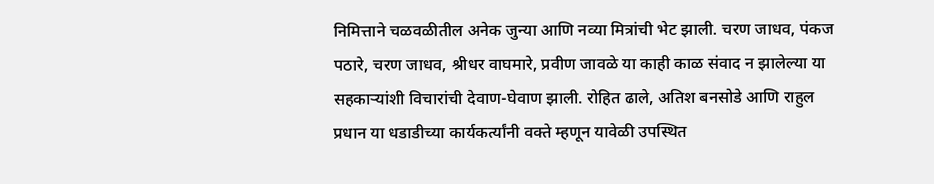निमित्ताने चळवळीतील अनेक जुन्या आणि नव्या मित्रांची भेट झाली. चरण जाधव, पंकज पठारे, चरण जाधव, श्रीधर वाघमारे, प्रवीण जावळे या काही काळ संवाद न झालेल्या या सहकाऱ्यांशी विचारांची देवाण-घेवाण झाली. रोहित ढाले, अतिश बनसोडे आणि राहुल प्रधान या धडाडीच्या कार्यकर्त्यांनी वक्ते म्हणून यावेळी उपस्थित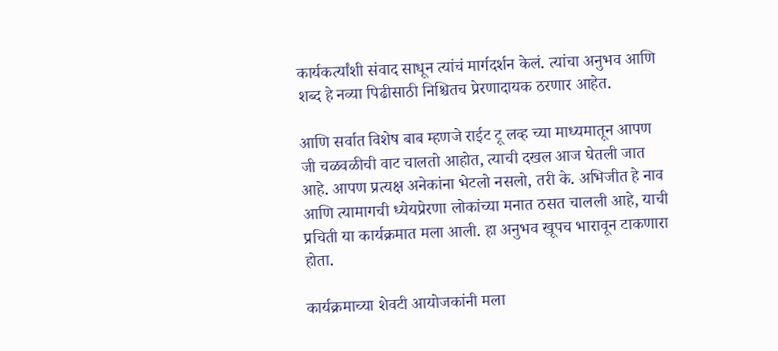कार्यकर्त्यांशी संवाद साधून त्यांचं मार्गदर्शन केलं. त्यांचा अनुभव आणि शब्द हे नव्या पिढीसाठी निश्चितच प्रेरणादायक ठरणार आहेत.

आणि सर्वात विशेष बाब म्हणजे राईट टू लव्ह च्या माध्यमातून आपण जी चळवळीची वाट चालतो आहोत, त्याची दखल आज घेतली जात आहे. आपण प्रत्यक्ष अनेकांना भेटलो नसलो, तरी के. अभिजीत हे नाव आणि त्यामागची ध्येयप्रेरणा लोकांच्या मनात ठसत चालली आहे, याची प्रचिती या कार्यक्रमात मला आली. हा अनुभव खूपच भारावून टाकणारा होता.

कार्यक्रमाच्या शेवटी आयोजकांनी मला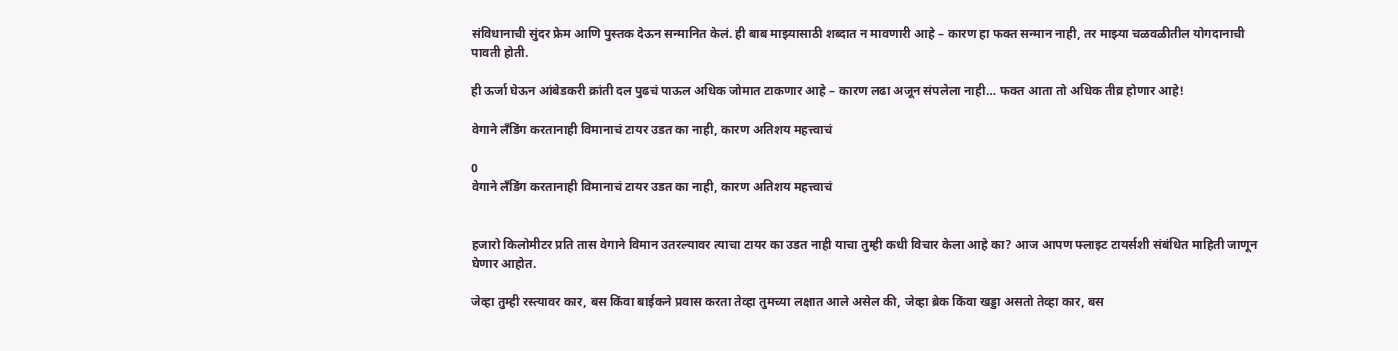संविधानाची सुंदर फ्रेम आणि पुस्तक देऊन सन्मानित केलं. ही बाब माझ्यासाठी शब्दात न मावणारी आहे – कारण हा फक्त सन्मान नाही, तर माझ्या चळवळीतील योगदानाची पावती होती.

ही ऊर्जा घेऊन आंबेडकरी क्रांती दल पुढचं पाऊल अधिक जोमात टाकणार आहे – कारण लढा अजून संपलेला नाही… फक्त आता तो अधिक तीव्र होणार आहे!

वेगाने लँडिंग करतानाही विमानाचं टायर उडत का नाही, कारण अतिशय महत्त्वाचं

0
वेगाने लँडिंग करतानाही विमानाचं टायर उडत का नाही, कारण अतिशय महत्त्वाचं


हजारो किलोमीटर प्रति तास वेगाने विमान उतरल्यावर त्याचा टायर का उडत नाही याचा तुम्ही कधी विचार केला आहे का? आज आपण फ्लाइट टायर्सशी संबंधित माहिती जाणून घेणार आहोत.

जेव्हा तुम्ही रस्त्यावर कार, बस किंवा बाईकने प्रवास करता तेव्हा तुमच्या लक्षात आले असेल की, जेव्हा ब्रेक किंवा खड्डा असतो तेव्हा कार, बस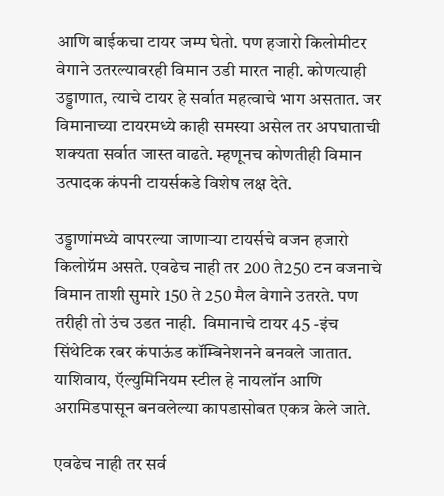आणि बाईकचा टायर जम्प घेतो. पण हजारो किलोमीटर वेगाने उतरल्यावरही विमान उडी मारत नाही. कोणत्याही उड्डाणात, त्याचे टायर हे सर्वात महत्वाचे भाग असतात. जर विमानाच्या टायरमध्ये काही समस्या असेल तर अपघाताची शक्यता सर्वात जास्त वाढते. म्हणूनच कोणतीही विमान उत्पादक कंपनी टायर्सकडे विशेष लक्ष देते.

उड्डाणांमध्ये वापरल्या जाणाऱ्या टायर्सचे वजन हजारो किलोग्रॅम असते. एवढेच नाही तर 200 ते250 टन वजनाचे विमान ताशी सुमारे 150 ते 250 मैल वेगाने उतरते. पण तरीही तो उंच उडत नाही.  विमानाचे टायर 45 -इंच सिंथेटिक रबर कंपाऊंड कॉम्बिनेशनने बनवले जातात. याशिवाय, ऍल्युमिनियम स्टील हे नायलॉन आणि अरामिडपासून बनवलेल्या कापडासोबत एकत्र केले जाते.

एवढेच नाही तर सर्व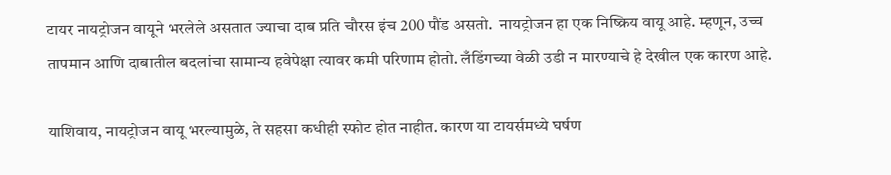टायर नायट्रोजन वायूने भरलेले असतात ज्याचा दाब प्रति चौरस इंच 200 पौंड असतो.  नायट्रोजन हा एक निष्क्रिय वायू आहे. म्हणून, उच्च तापमान आणि दाबातील बदलांचा सामान्य हवेपेक्षा त्यावर कमी परिणाम होतो. लँडिंगच्या वेळी उडी न मारण्याचे हे देखील एक कारण आहे.

याशिवाय, नायट्रोजन वायू भरल्यामुळे, ते सहसा कधीही स्फोट होत नाहीत. कारण या टायर्समध्ये घर्षण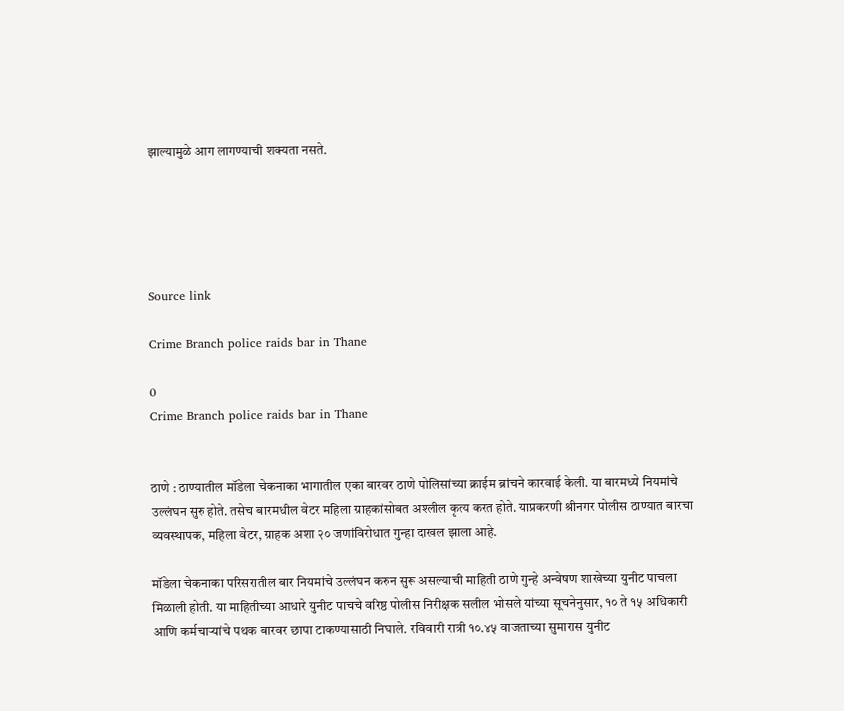झाल्यामुळे आग लागण्याची शक्यता नसते.





Source link

Crime Branch police raids bar in Thane

0
Crime Branch police raids bar in Thane


ठाणे : ठाण्यातील मॉडेला चेकनाका भागातील एका बारवर ठाणे पोलिसांच्या क्राईम ब्रांचने कारवाई केली. या बारमध्ये नियमांचे उल्लंघन सुरु होते. तसेच बारमधील वेटर महिला ग्राहकांसोबत अश्लील कृत्य करत होते. याप्रकरणी श्रीनगर पोलीस ठाण्यात बारचा व्यवस्थापक, महिला वेटर, ग्राहक अशा २० जणांविरोधात गुन्हा दाखल झाला आहे.

मॉडेला चेकनाका परिसरातील बार नियमांचे उल्लंघन करुन सुरू असल्याची माहिती ठाणे गुन्हे अन्वेषण शाखेच्या युनीट पाचला मिळाली होती. या माहितीच्या आधारे युनीट पाचचे वरिष्ठ पोलीस निरीक्षक सलील भोसले यांच्या सूचनेनुसार, १० ते १५ अधिकारी आणि कर्मचाऱ्यांचे पथक बारवर छापा टाकण्यासाठी निघाले. रविवारी रात्री १०.४५ वाजताच्या सुमारास युनीट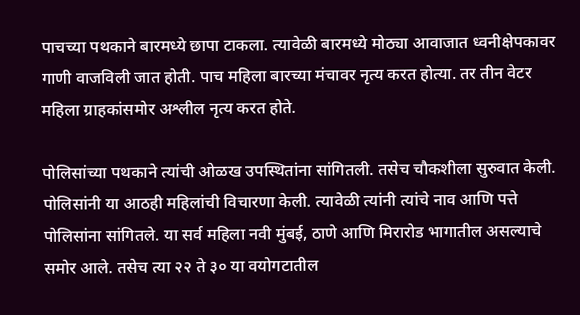पाचच्या पथकाने बारमध्ये छापा टाकला. त्यावेळी बारमध्ये मोठ्या आवाजात ध्वनीक्षेपकावर गाणी वाजविली जात होती. पाच महिला बारच्या मंचावर नृत्य करत होत्या. तर तीन वेटर महिला ग्राहकांसमोर अश्लील नृत्य करत होते.

पोलिसांच्या पथकाने त्यांची ओळख उपस्थितांना सांगितली. तसेच चौकशीला सुरुवात केली. पोलिसांनी या आठही महिलांची विचारणा केली. त्यावेळी त्यांनी त्यांचे नाव आणि पत्ते पोलिसांना सांगितले. या सर्व महिला नवी मुंबई, ठाणे आणि मिरारोड भागातील असल्याचे समोर आले. तसेच त्या २२ ते ३० या वयोगटातील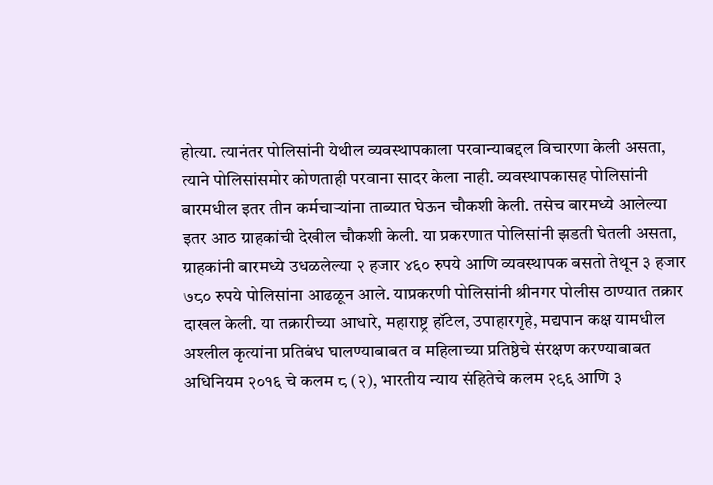होत्या. त्यानंतर पोलिसांनी येथील व्यवस्थापकाला परवान्याबद्दल विचारणा केली असता, त्याने पोलिसांसमोर कोणताही परवाना सादर केला नाही. व्यवस्थापकासह पोलिसांनी बारमधील इतर तीन कर्मचाऱ्यांना ताब्यात घेऊन चौकशी केली. तसेच बारमध्ये आलेल्या इतर आठ ग्राहकांची देखील चौकशी केली. या प्रकरणात पोलिसांनी झडती घेतली असता, ग्राहकांनी बारमध्ये उधळलेल्या २ हजार ४६० रुपये आणि व्यवस्थापक बसतो तेथून ३ हजार ७८० रुपये पोलिसांना आढळून आले. याप्रकरणी पोलिसांनी श्रीनगर पोलीस ठाण्यात तक्रार दाखल केली. या तक्रारीच्या आधारे, महाराष्ट्र हॉटेल, उपाहारगृहे, मद्यपान कक्ष यामधील अश्लील कृत्यांना प्रतिबंध घालण्याबाबत व महिलाच्या प्रतिष्ठेचे संरक्षण करण्याबाबत अधिनियम २०१६ चे कलम ८ (२), भारतीय न्याय संहितेचे कलम २९६ आणि ३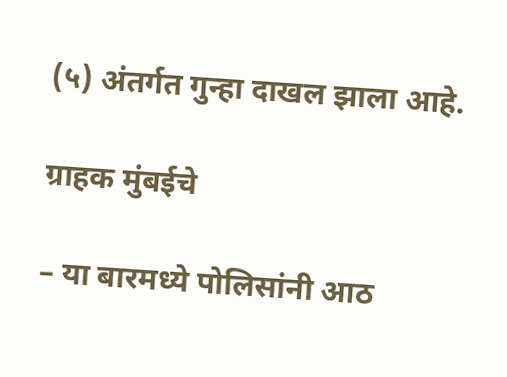(५) अंतर्गत गुन्हा दाखल झाला आहे.

ग्राहक मुंबईचे

– या बारमध्ये पोलिसांनी आठ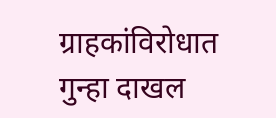ग्राहकांविरोधात गुन्हा दाखल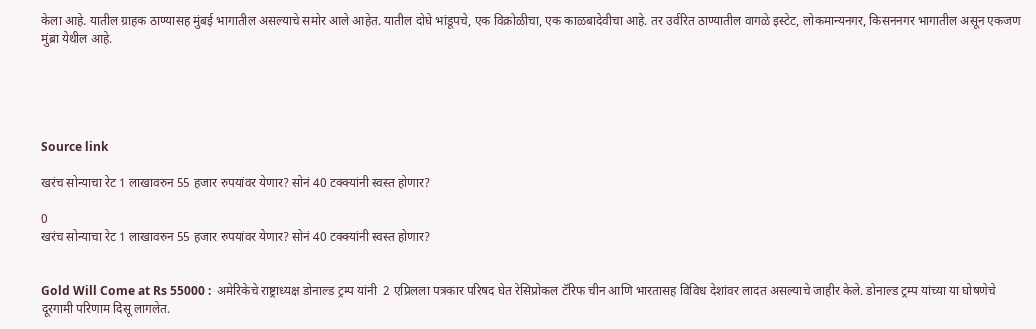केला आहे. यातील ग्राहक ठाण्यासह मुंबई भागातील असल्याचे समोर आले आहेत. यातील दोघे भांडूपचे, एक विक्रोळीचा, एक काळबादेवीचा आहे. तर उर्वरित ठाण्यातील वागळे इस्टेट, लोकमान्यनगर, किसननगर भागातील असून एकजण मुंब्रा येथील आहे.





Source link

खरंच सोन्याचा रेट 1 लाखावरुन 55 हजार रुपयांवर येणार? सोनं 40 टक्क्यांनी स्वस्त होणार?

0
खरंच सोन्याचा रेट 1 लाखावरुन 55 हजार रुपयांवर येणार? सोनं 40 टक्क्यांनी स्वस्त होणार?


Gold Will Come at Rs 55000 :  अमेरिकेचे राष्ट्राध्यक्ष डोनाल्ड ट्रम्प यांनी  2 एप्रिलला पत्रकार परिषद घेत रेसिप्रोकल टॅरिफ चीन आणि भारतासह विविध देशांवर लादत असल्याचे जाहीर केले. डोनाल्ड ट्रम्प यांच्या या घोषणेचे दूरगामी परिणाम दिसू लागलेत.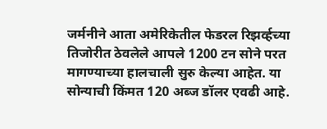जर्मनीने आता अमेरिकेतील फेडरल रिझर्व्हच्या तिजोरीत ठेवलेले आपले 1200 टन सोने परत मागण्याच्या हालचाली सुरु केल्या आहेत. या सोन्याची किंमत 120 अब्ज डॉलर एवढी आहे.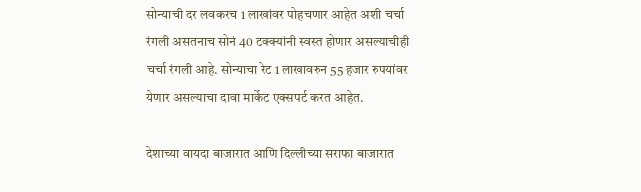सोन्याची दर लवकरच 1 लाखांवर पोहचणार आहेत अशी चर्चा रंगली असतनाच सोनं 40 टक्क्यांनी स्वस्त होणार असल्याचीही चर्चा रंगली आहे. सोन्याचा रेट 1 लाखावरुन 55 हजार रुपयांवर येणार असल्याचा दावा मार्केट एक्सपर्ट करत आहेत.

देशाच्या वायदा बाजारात आणि दिल्लीच्या सराफा बाजारात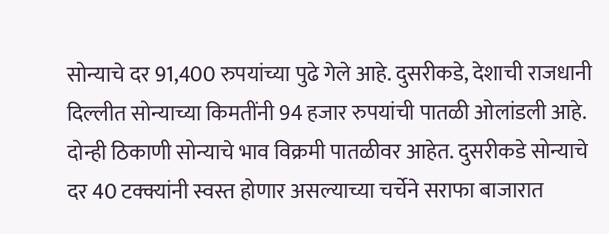सोन्याचे दर 91,400 रुपयांच्या पुढे गेले आहे. दुसरीकडे, देशाची राजधानी दिल्लीत सोन्याच्या किमतींनी 94 हजार रुपयांची पातळी ओलांडली आहे. दोन्ही ठिकाणी सोन्याचे भाव विक्रमी पातळीवर आहेत. दुसरीकडे सोन्याचे दर 40 टक्क्यांनी स्वस्त होणार असल्याच्या चर्चेने सराफा बाजारात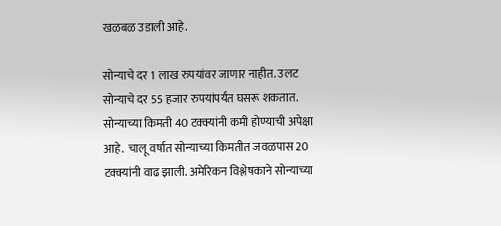खळबळ उडाली आहे.

सोन्याचे दर 1 लाख रुपयांवर जाणार नाहीत. उलट सोन्याचे दर 55 हजार रुपयांपर्यंत घसरू शकतात. सोन्याच्या किमती 40 टक्क्यांनी कमी होण्याची अपेक्षा आहे.  चालू वर्षात सोन्याच्या किमतीत जवळपास 20 टक्क्यांनी वाढ झाली. अमेरिकन विश्लेषकाने सोन्याच्या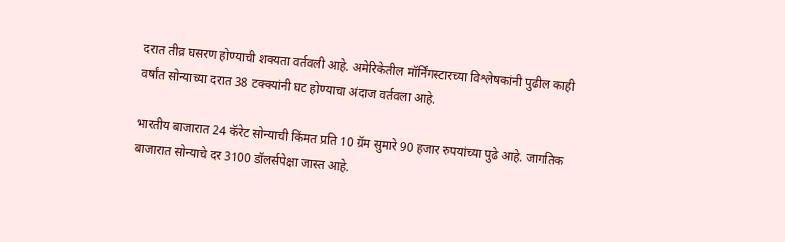दरात तीव्र घसरण होण्याची शक्यता वर्तवली आहे. अमेरिकेतील मॉर्निंगस्टारच्या विश्लेषकांनी पुढील काही वर्षांत सोन्याच्या दरात 38 टक्क्यांनी घट होण्याचा अंदाज वर्तवला आहे.

भारतीय बाजारात 24 कॅरेट सोन्याची किंमत प्रति 10 ग्रॅम सुमारे 90 हजार रुपयांच्या पुढे आहे. जागतिक बाजारात सोन्याचे दर 3100 डॉलर्सपेक्षा जास्त आहे.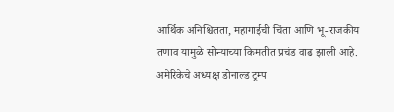आर्थिक अनिश्चितता, महागाईची चिंता आणि भू-राजकीय तणाव यामुळे सोन्याच्या किमतीत प्रचंड वाढ झाली आहे. अमेरिकेचे अध्यक्ष डोनाल्ड ट्रम्प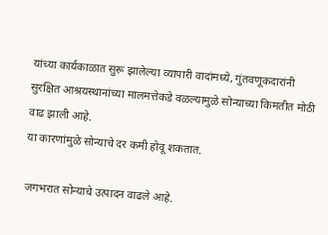यांच्या कार्यकाळात सुरू झालेल्या व्यापारी वादांमध्ये, गुंतवणूकदारांनी सुरक्षित आश्रयस्थानांच्या मालमत्तेकडे वळल्यामुळे सोन्याच्या किमतीत मोठी वाढ झाली आहे.
या कारणांमुळे सोन्याचे दर कमी होवू शकतात.

जगभरात सोन्याचे उत्पादन वाढले आहे.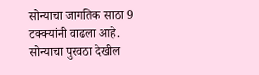सोन्याचा जागतिक साठा 9 टक्क्यांनी वाढला आहे.  सोन्याचा पुरवठा देखील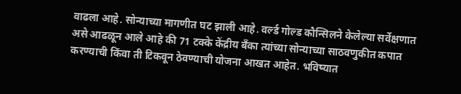वाढला आहे. सोन्याच्या मागणीत घट झाली आहे. वर्ल्ड गोल्ड कौन्सिलने केलेल्या सर्वेक्षणात असे आढळून आले आहे की 71 टक्के केंद्रीय बँका त्यांच्या सोन्याच्या साठवणुकीत कपात करण्याची किंवा ती टिकवून ठेवण्याची योजना आखत आहेत. भविष्यात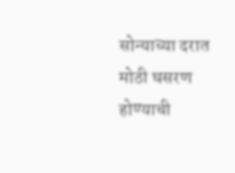सोन्याच्या दरात मोठी घसरण होण्याची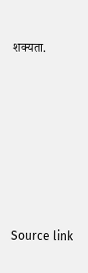शक्यता.







Source link